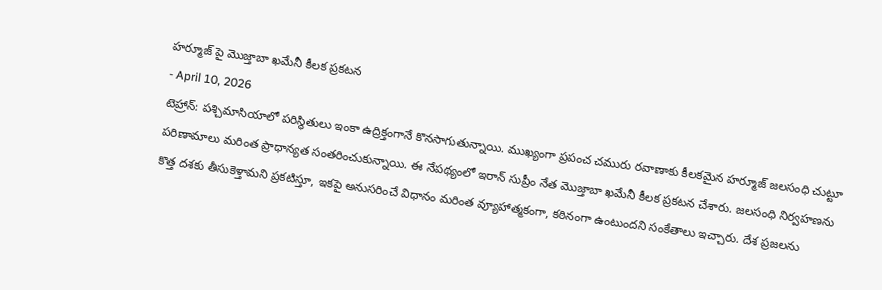హర్మూజ్ పై మొజ్తాబా ఖమేనీ కీలక ప్రకటన
- April 10, 2026
టెహ్రాన్: పశ్చిమాసియాలో పరిస్థితులు ఇంకా ఉద్రిక్తంగానే కొనసాగుతున్నాయి. ముఖ్యంగా ప్రపంచ చమురు రవాణాకు కీలకమైన హర్మూజ్ జలసంధి చుట్టూ పరిణామాలు మరింత ప్రాధాన్యత సంతరించుకున్నాయి. ఈ నేపథ్యంలో ఇరాన్ సుప్రీం నేత మొజ్తాబా ఖమేనీ కీలక ప్రకటన చేశారు. జలసంధి నిర్వహణను కొత్త దశకు తీసుకెళ్తామని ప్రకటిస్తూ, ఇకపై అనుసరించే విధానం మరింత వ్యూహాత్మకంగా, కఠినంగా ఉంటుందని సంకేతాలు ఇచ్చారు. దేశ ప్రజలను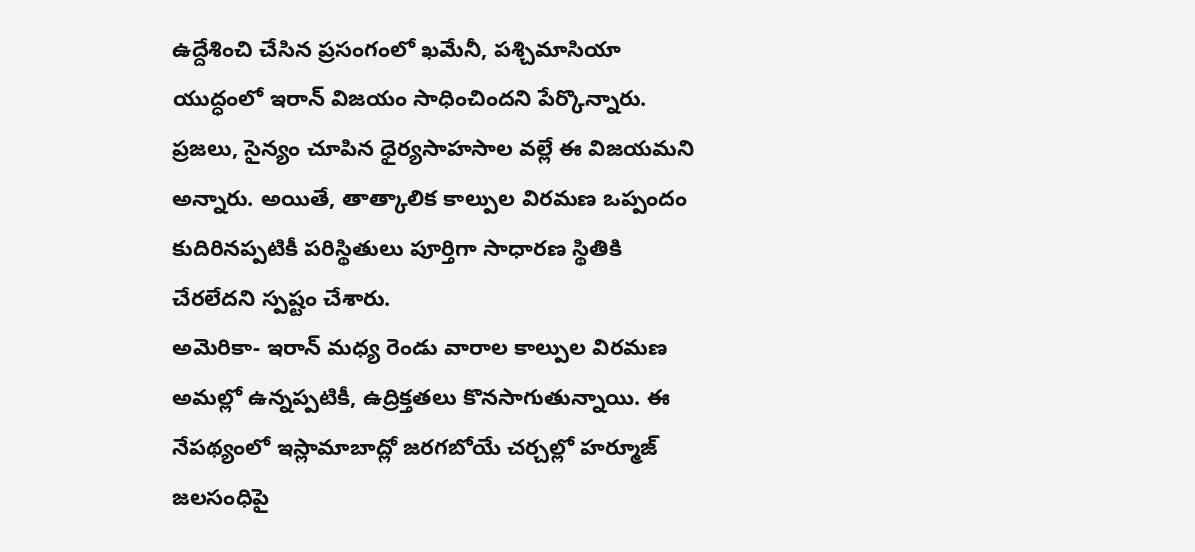ఉద్దేశించి చేసిన ప్రసంగంలో ఖమేనీ, పశ్చిమాసియా యుద్ధంలో ఇరాన్ విజయం సాధించిందని పేర్కొన్నారు. ప్రజలు, సైన్యం చూపిన ధైర్యసాహసాల వల్లే ఈ విజయమని అన్నారు. అయితే, తాత్కాలిక కాల్పుల విరమణ ఒప్పందం కుదిరినప్పటికీ పరిస్థితులు పూర్తిగా సాధారణ స్థితికి చేరలేదని స్పష్టం చేశారు.
అమెరికా- ఇరాన్ మధ్య రెండు వారాల కాల్పుల విరమణ అమల్లో ఉన్నప్పటికీ, ఉద్రిక్తతలు కొనసాగుతున్నాయి. ఈ నేపథ్యంలో ఇస్లామాబాద్లో జరగబోయే చర్చల్లో హర్మూజ్ జలసంధిపై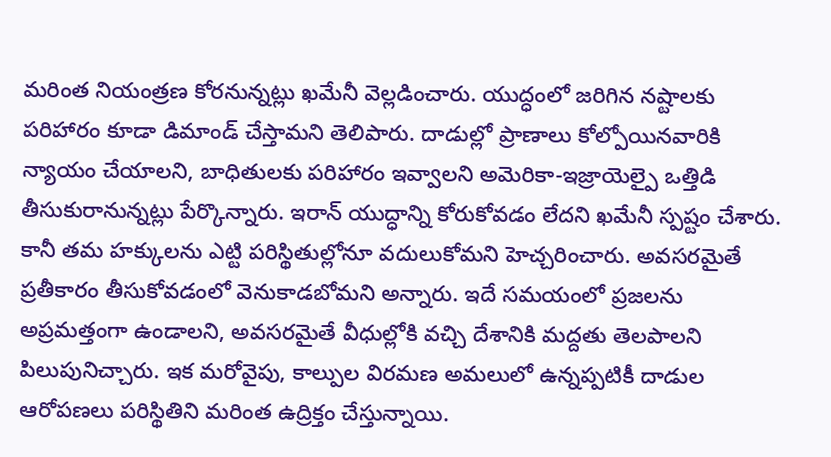మరింత నియంత్రణ కోరనున్నట్లు ఖమేనీ వెల్లడించారు. యుద్ధంలో జరిగిన నష్టాలకు పరిహారం కూడా డిమాండ్ చేస్తామని తెలిపారు. దాడుల్లో ప్రాణాలు కోల్పోయినవారికి న్యాయం చేయాలని, బాధితులకు పరిహారం ఇవ్వాలని అమెరికా-ఇజ్రాయెల్పై ఒత్తిడి తీసుకురానున్నట్లు పేర్కొన్నారు. ఇరాన్ యుద్ధాన్ని కోరుకోవడం లేదని ఖమేనీ స్పష్టం చేశారు. కానీ తమ హక్కులను ఎట్టి పరిస్థితుల్లోనూ వదులుకోమని హెచ్చరించారు. అవసరమైతే ప్రతీకారం తీసుకోవడంలో వెనుకాడబోమని అన్నారు. ఇదే సమయంలో ప్రజలను అప్రమత్తంగా ఉండాలని, అవసరమైతే వీధుల్లోకి వచ్చి దేశానికి మద్దతు తెలపాలని పిలుపునిచ్చారు. ఇక మరోవైపు, కాల్పుల విరమణ అమలులో ఉన్నప్పటికీ దాడుల ఆరోపణలు పరిస్థితిని మరింత ఉద్రిక్తం చేస్తున్నాయి.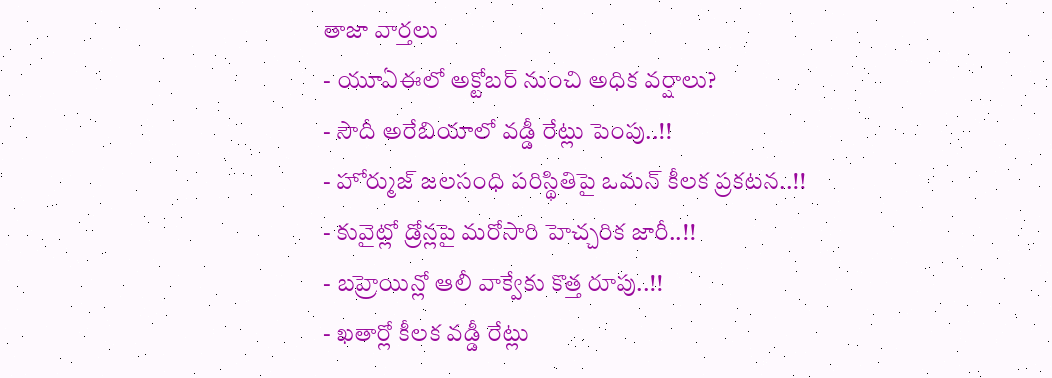తాజా వార్తలు
- యూఏఈలో అక్టోబర్ నుంచి అధిక వర్షాలు?
- సౌదీ అరేబియాలో వడ్డీ రేట్లు పెంపు..!!
- హోర్ముజ్ జలసంధి పరిస్థితిపై ఒమన్ కీలక ప్రకటన..!!
- కువైట్లో డ్రోన్లపై మరోసారి హెచ్చరిక జారీ..!!
- బహ్రెయిన్లో ఆలీ వాక్వేకు కొత్త రూపు..!!
- ఖతార్లో కీలక వడ్డీ రేట్లు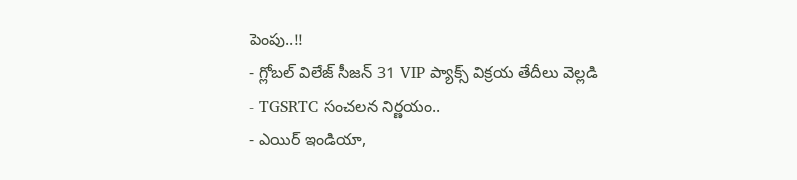పెంపు..!!
- గ్లోబల్ విలేజ్ సీజన్ 31 VIP ప్యాక్స్ విక్రయ తేదీలు వెల్లడి
- TGSRTC సంచలన నిర్ణయం..
- ఎయిర్ ఇండియా,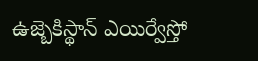ఉజ్బెకిస్థాన్ ఎయిర్వేస్తో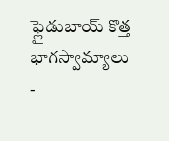ఫ్లైడుబాయ్ కొత్త భాగస్వామ్యాలు
-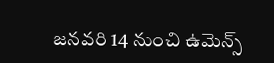జనవరి 14 నుంచి ఉమెన్స్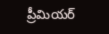ప్రీమియర్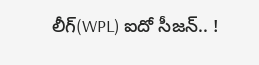లీగ్(WPL) ఐదో సీజన్.. !